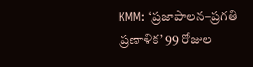KMM: ‘ప్రజాపాలన–ప్రగతి ప్రణాళిక’ 99 రోజుల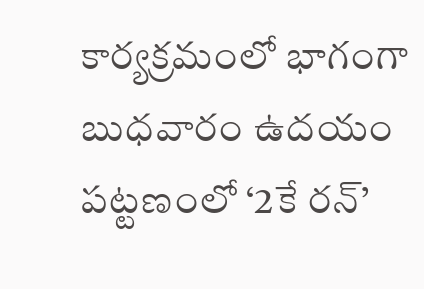కార్యక్రమంలో భాగంగా బుధవారం ఉదయం పట్టణంలో ‘2కే రన్’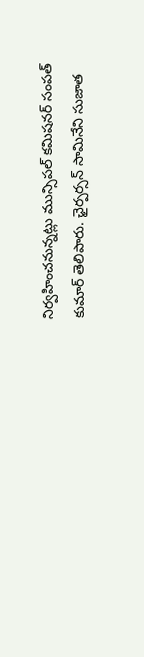నిర్వహించనున్నట్లు మున్సిపల్ కమిషనర్ సంపత్ కుమార్ తెలిపారు. ఛైర్పర్సన్ సామినేని సుజాత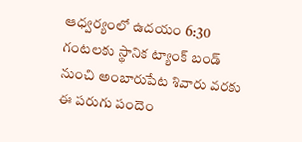ఆధ్వర్యంలో ఉదయం 6:30 గంటలకు స్థానిక ట్యాంక్ బండ్ నుంచి అంబారుపేట శివారు వరకు ఈ పరుగు పందెం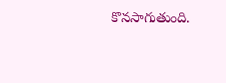కొనసాగుతుంది.